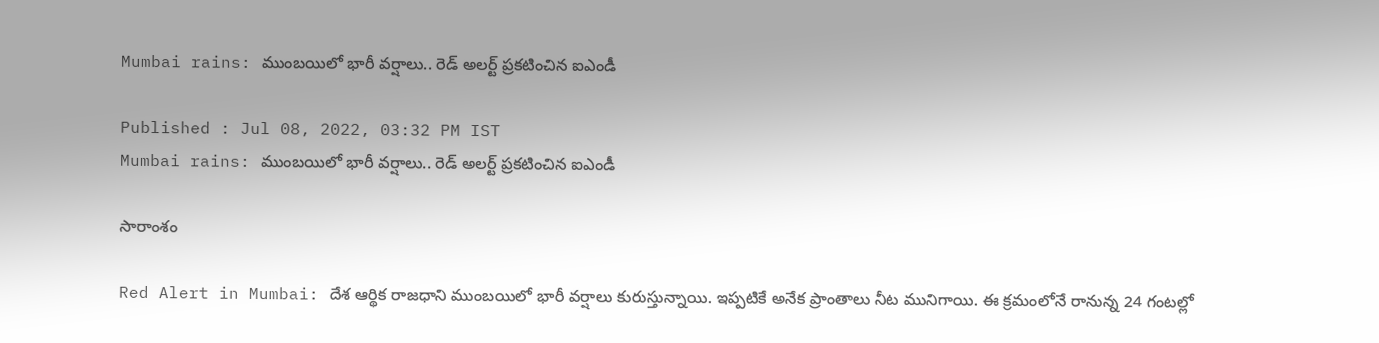Mumbai rains: ముంబ‌యిలో భారీ వ‌ర్షాలు.. రెడ్‌ అల‌ర్ట్ ప్ర‌క‌టించిన ఐఎండీ

Published : Jul 08, 2022, 03:32 PM IST
Mumbai rains: ముంబ‌యిలో భారీ వ‌ర్షాలు.. రెడ్‌ అల‌ర్ట్ ప్ర‌క‌టించిన ఐఎండీ

సారాంశం

Red Alert in Mumbai: దేశ ఆర్థిక రాజ‌ధాని ముంబ‌యిలో భారీ వ‌ర్షాలు కురుస్తున్నాయి. ఇప్ప‌టికే అనేక ప్రాంతాలు నీట మునిగాయి. ఈ క్ర‌మంలోనే రానున్న 24 గంట‌ల్లో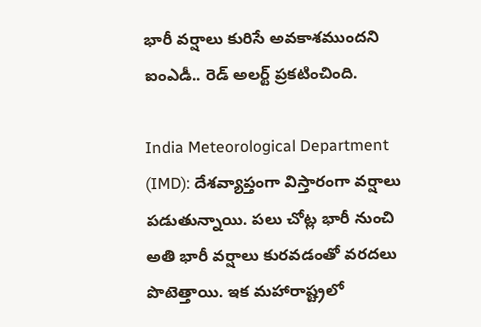భారీ వ‌ర్షాలు కురిసే అవ‌కాశ‌ముంద‌ని ఐంఎడీ.. రెడ్ అల‌ర్ట్ ప్ర‌క‌టించింది.

India Meteorological Department (IMD): దేశ‌వ్యాప్తంగా విస్తారంగా వ‌ర్షాలు ప‌డుతున్నాయి. ప‌లు చోట్ల భారీ నుంచి అతి భారీ వ‌ర్షాలు కుర‌వ‌డంతో వ‌ర‌ద‌లు పొటెత్తాయి. ఇక మ‌హారాష్ట్రలో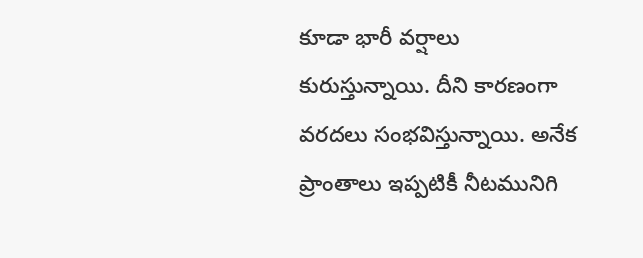కూడా భారీ వ‌ర్షాలు కురుస్తున్నాయి. దీని కార‌ణంగా వ‌ర‌దలు సంభ‌విస్తున్నాయి. అనేక ప్రాంతాలు ఇప్పటికీ నీట‌మునిగి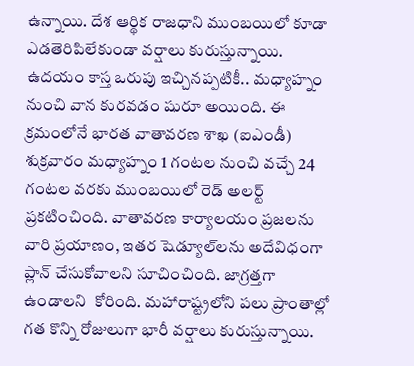ఉన్నాయి. దేశ ఆర్థిక రాజ‌ధాని ముంబ‌యిలో కూడా ఎడ‌తెరిపిలేకుండా వ‌ర్షాలు కురుస్తున్నాయి. ఉద‌యం కాస్త ఒరుపు ఇచ్చిన‌ప్ప‌టికీ.. మ‌ధ్యాహ్నం నుంచి వాన కుర‌వ‌డం షురూ అయింది. ఈ క్ర‌మంలోనే భారత వాతావరణ శాఖ (ఐఎండీ) శుక్రవారం మధ్యాహ్నం 1 గంటల నుంచి వచ్చే 24 గంటల వరకు ముంబ‌యిలో రెడ్ అలర్ట్ ప్రకటించింది. వాతావరణ కార్యాలయం ప్రజలను వారి ప్రయాణం, ఇత‌ర షెడ్యూల్‌లను అదేవిధంగా ప్లాన్ చేసుకోవాలని సూచించింది. జాగ్ర‌త్త‌గా ఉండాల‌ని  కోరింది. మహారాష్ట్రలోని పలు ప్రాంతాల్లో గత కొన్ని రోజులుగా భారీ వర్షాలు కురుస్తున్నాయి.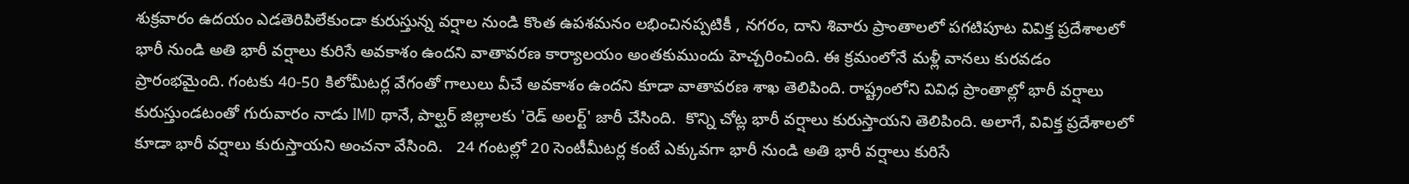శుక్ర‌వారం ఉద‌యం ఎడ‌తెరిపిలేకుండా కురుస్తున్న‌ వర్షాల నుండి కొంత ఉపశమనం లభించినప్పటికీ , నగరం, దాని శివారు ప్రాంతాలలో పగటిపూట వివిక్త ప్రదేశాలలో భారీ నుండి అతి భారీ వర్షాలు కురిసే అవకాశం ఉందని వాతావరణ కార్యాలయం అంత‌కుముందు హెచ్చ‌రించింది. ఈ క్ర‌మంలోనే మ‌ళ్లీ వాన‌లు కుర‌వ‌డం ప్రారంభ‌మైంది. గంటకు 40-50 కిలోమీటర్ల వేగంతో గాలులు వీచే అవకాశం ఉందని కూడా వాతావరణ శాఖ తెలిపింది. రాష్ట్రంలోని వివిధ ప్రాంతాల్లో భారీ వ‌ర్షాలు కురుస్తుండ‌టంతో గురువారం నాడు IMD థానే, పాల్ఘర్ జిల్లాలకు 'రెడ్ అలర్ట్' జారీ చేసింది.  కొన్ని చోట్ల భారీ వర్షాలు కురుస్తాయ‌ని తెలిపింది. అలాగే, వివిక్త ప్రదేశాలలో కూడా భారీ వర్షాలు కురుస్తాయని అంచ‌నా వేసింది.   24 గంటల్లో 20 సెంటీమీటర్ల కంటే ఎక్కువగా భారీ నుండి అతి భారీ వర్షాలు కురిసే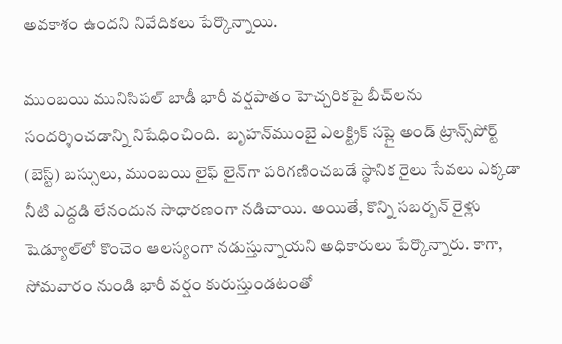అవకాశం ఉందని నివేదిక‌లు పేర్కొన్నాయి.

ముంబ‌యి మునిసిపల్ బాడీ భారీ వర్షపాతం హెచ్చరికపై బీచ్‌లను సందర్శించడాన్ని నిషేధించింది.  బృహన్‌ముంబై ఎలక్ట్రిక్ సప్లై అండ్ ట్రాన్స్‌పోర్ట్ (బెస్ట్) బస్సులు, ముంబ‌యి లైఫ్ లైన్‌గా పరిగణించబడే స్థానిక రైలు సేవలు ఎక్కడా నీటి ఎద్దడి లేనందున సాధారణంగా న‌డిచాయి. అయితే, కొన్ని సబర్బన్ రైళ్లు షెడ్యూల్‌లో కొంచెం ఆల‌స్యంగా న‌డుస్తున్నాయ‌ని అధికారులు పేర్కొన్నారు. కాగా, సోమవారం నుండి భారీ వర్షం కురుస్తుండ‌టంతో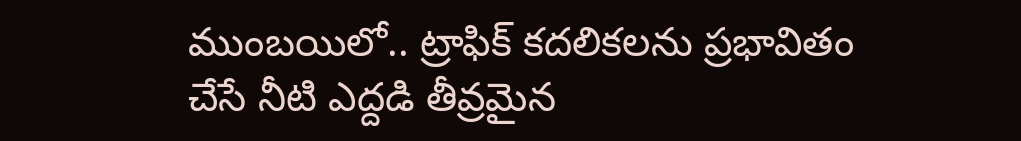ముంబ‌యిలో.. ట్రాఫిక్ కదలికలను ప్రభావితం చేసే నీటి ఎద్దడి తీవ్రమైన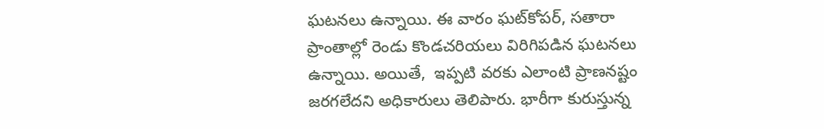ఘ‌ట‌న‌లు ఉన్నాయి. ఈ వారం ఘట్‌కోపర్, సతారా ప్రాంతాల్లో రెండు కొండచరియలు విరిగిపడిన ఘ‌ట‌న‌లు ఉన్నాయి. అయితే,  ఇప్పటి వరకు ఎలాంటి ప్రాణనష్టం జరగలేదని అధికారులు తెలిపారు. భారీగా కురుస్తున్న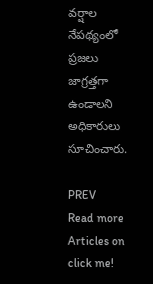వర్షాల నేపథ్యంలో ప్రజలు జాగ్రత్తగా ఉండాలని అధికారులు సూచించారు.

PREV
Read more Articles on
click me!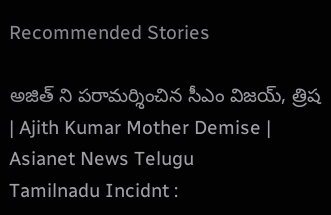Recommended Stories

అజిత్ ని పరామర్శించిన సీఎం విజయ్, త్రిష | Ajith Kumar Mother Demise | Asianet News Telugu
Tamilnadu Incidnt :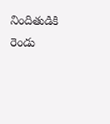నిందితుడికి రెండు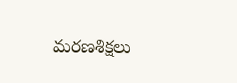మరణశిక్షలు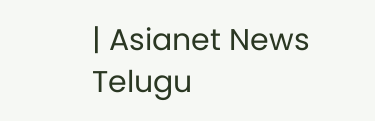| Asianet News Telugu